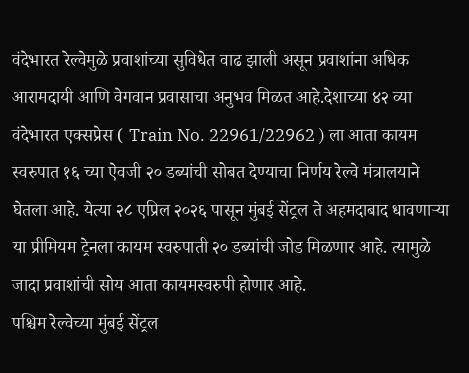वंदेभारत रेल्वेमुळे प्रवाशांच्या सुविधेत वाढ झाली असून प्रवाशांना अधिक आरामदायी आणि वेगवान प्रवासाचा अनुभव मिळत आहे.देशाच्या ४२ व्या वंदेभारत एक्सप्रेस ( Train No. 22961/22962 ) ला आता कायम स्वरुपात १६ च्या ऐवजी २० डब्यांची सोबत देण्याचा निर्णय रेल्वे मंत्रालयाने घेतला आहे. येत्या २८ एप्रिल २०२६ पासून मुंबई सेंट्रल ते अहमदाबाद धावणाऱ्या या प्रीमियम ट्रेनला कायम स्वरुपाती २० डब्यांची जोड मिळणार आहे. त्यामुळे जादा प्रवाशांची सोय आता कायमस्वरुपी होणार आहे.
पश्चिम रेल्वेच्या मुंबई सेंट्रल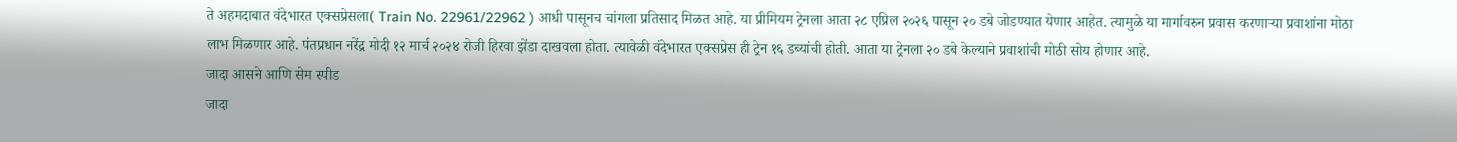ते अहमदाबात वंदेभारत एक्सप्रेसला( Train No. 22961/22962 ) आधी पासूनच चांगला प्रतिसाद मिळत आहे. या प्रीमियम ट्रेनला आता २८ एप्रिल २०२६ पासून २० डबे जोडण्यात येणार आहेत. त्यामुळे या मार्गावरुन प्रवास करणाऱ्या प्रवाशांना मोठा लाभ मिळणार आहे. पंतप्रधान नरेंद्र मोदी १२ मार्च २०२४ रोजी हिरवा झेंडा दाखवला होता. त्यावेळी वंदेभारत एक्सप्रेस ही ट्रेन १६ डब्यांची होती. आता या ट्रेनला २० डबे केल्याने प्रवाशांची मोठी सोय होणार आहे.
जादा आसने आणि सेम स्पीड
जादा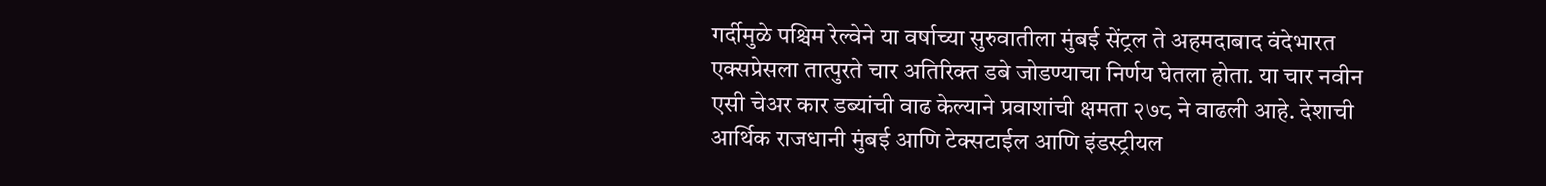गर्दीमुळे पश्चिम रेल्वेने या वर्षाच्या सुरुवातीला मुंबई सेंट्रल ते अहमदाबाद वंदेभारत एक्सप्रेसला तात्पुरते चार अतिरिक्त डबे जोडण्याचा निर्णय घेतला होता. या चार नवीन एसी चेअर कार डब्यांची वाढ केल्याने प्रवाशांची क्षमता २७८ ने वाढली आहे. देशाची आर्थिक राजधानी मुंबई आणि टेक्सटाईल आणि इंडस्ट्रीयल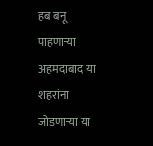हब बनू पाहणाऱ्या अहमदाबाद या शहरांना जोडणाऱ्या या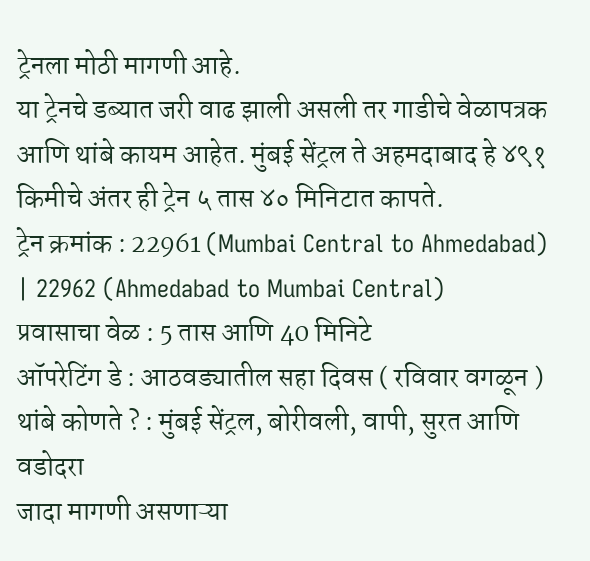ट्रेनला मोठी मागणी आहे.
या ट्रेनचे डब्यात जरी वाढ झाली असली तर गाडीचे वेळापत्रक आणि थांबे कायम आहेत. मुंबई सेंट्रल ते अहमदाबाद हे ४९१ किमीचे अंतर ही ट्रेन ५ तास ४० मिनिटात कापते.
ट्रेन क्रमांक : 22961 (Mumbai Central to Ahmedabad) | 22962 (Ahmedabad to Mumbai Central)
प्रवासाचा वेळ : 5 तास आणि 40 मिनिटे
ऑपरेटिंग डे : आठवड्यातील सहा दिवस ( रविवार वगळून )
थांबे कोणते ? : मुंबई सेंट्रल, बोरीवली, वापी, सुरत आणि वडोदरा
जादा मागणी असणाऱ्या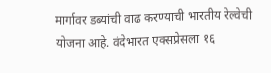मार्गावर डब्यांची वाढ करण्याची भारतीय रेल्वेची योजना आहे. वंदेभारत एक्सप्रेसला १६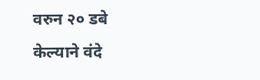वरुन २० डबे केल्याने वंदे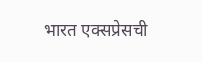भारत एक्सप्रेसची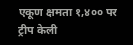एकूण क्षमता १,४०० पर ट्रीप केली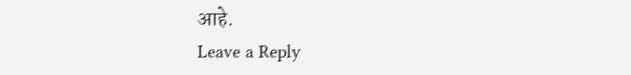आहे.
Leave a Reply